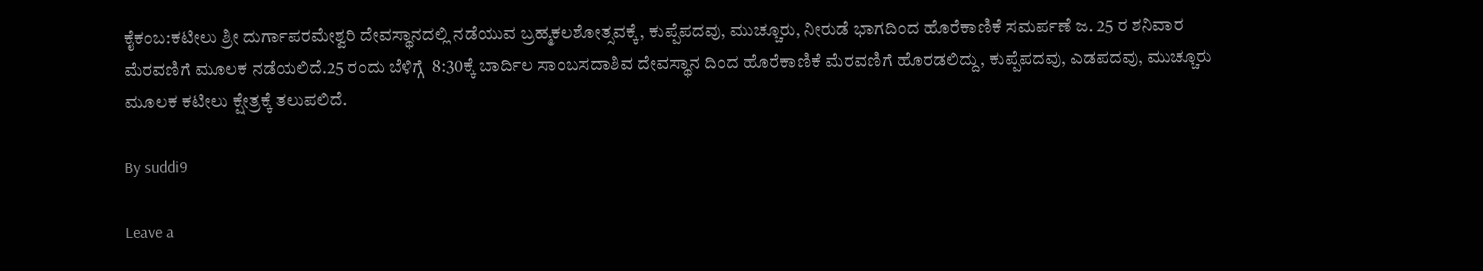ಕೈಕಂಬ:ಕಟೀಲು ಶ್ರೀ ದುರ್ಗಾಪರಮೇಶ್ವರಿ ದೇವಸ್ಥಾನದಲ್ಲಿ ನಡೆಯುವ ಬ್ರಹ್ಮಕಲಶೋತ್ಸವಕ್ಕೆ, ಕುಪ್ಪೆಪದವು, ಮುಚ್ಚೂರು, ನೀರುಡೆ ಭಾಗದಿಂದ ಹೊರೆಕಾಣಿಕೆ ಸಮರ್ಪಣೆ ಜ. 25 ರ ಶನಿವಾರ ಮೆರವಣಿಗೆ ಮೂಲಕ ನಡೆಯಲಿದೆ.25 ರಂದು ಬೆಳಿಗ್ಗೆ  8:30ಕ್ಕೆ ಬಾರ್ದಿಲ ಸಾಂಬಸದಾಶಿವ ದೇವಸ್ಥಾನ ದಿಂದ ಹೊರೆಕಾಣಿಕೆ ಮೆರವಣಿಗೆ ಹೊರಡಲಿದ್ದು, ಕುಪ್ಪೆಪದವು, ಎಡಪದವು, ಮುಚ್ಚೂರು ಮೂಲಕ ಕಟೀಲು ಕ್ಷೇತ್ರಕ್ಕೆ ತಲುಪಲಿದೆ.

By suddi9

Leave a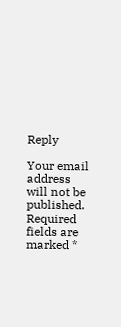Reply

Your email address will not be published. Required fields are marked *